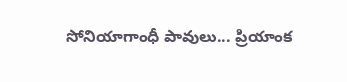సోనియాగాంధీ పావులు... ప్రియాంక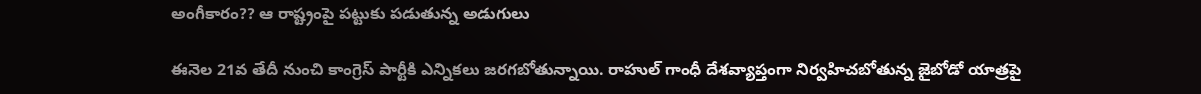అంగీకారం?? ఆ రాష్ట్రంపై పట్టుకు పడుతున్న అడుగులు

ఈనెల 21వ తేదీ నుంచి కాంగ్రెస్ పార్టీకి ఎన్నిక‌లు జ‌ర‌గ‌బోతున్నాయి. రాహుల్ గాంధీ దేశ‌వ్యాప్తంగా నిర్వ‌హిచ‌బోతున్న జైబోడో యాత్ర‌పై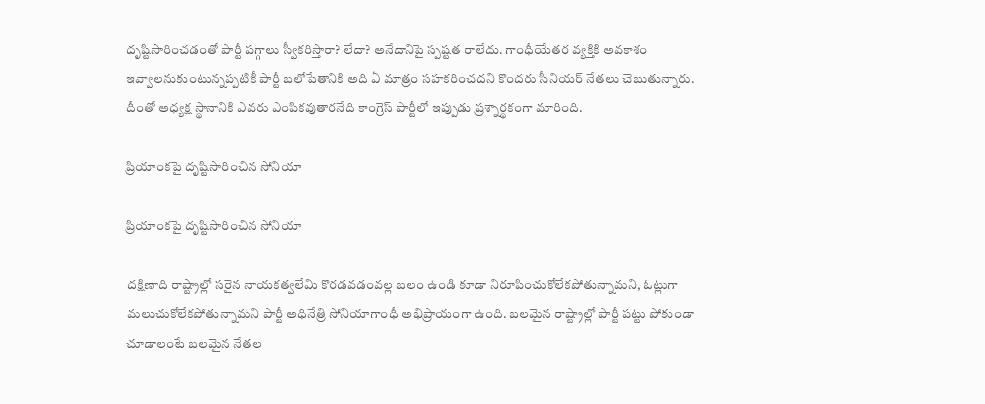దృష్టిసారించ‌డంతో పార్టీ ప‌గ్గాలు స్వీక‌రిస్తారా? లేదా? అనేదానిపై స్ప‌ష్టత రాలేదు. గాంధీయేత‌ర వ్య‌క్తికి అవ‌కాశం ఇవ్వాల‌నుకుంటున్న‌ప్ప‌టికీ పార్టీ బ‌లోపేతానికి అది ఏ మాత్రం స‌హ‌క‌రించ‌ద‌ని కొంద‌రు సీనియ‌ర్ నేత‌లు చెబుతున్నారు. దీంతో అధ్య‌క్ష స్థానానికి ఎవ‌రు ఎంపిక‌వుతార‌నేది కాంగ్రెస్ పార్టీలో ఇప్పుడు ప్ర‌శ్నార్థ‌కంగా మారింది.

ప్రియాంకపై దృష్టిసారించిన సోనియా

ప్రియాంకపై దృష్టిసారించిన సోనియా

ద‌క్షిణాది రాష్ట్రాల్లో స‌రైన నాయ‌క‌త్వ‌లేమి కొర‌డ‌వ‌డంవ‌ల్ల బ‌లం ఉండి కూడా నిరూపించుకోలేక‌పోతున్నామ‌ని, ఓట్లుగా మ‌లుచుకోలేక‌పోతున్నామ‌ని పార్టీ అధినేత్రి సోనియాగాంధీ అభిప్రాయంగా ఉంది. బ‌ల‌మైన రాష్ట్రాల్లో పార్టీ ప‌ట్టు పోకుండా చూడాలంటే బ‌ల‌మైన నేత‌ల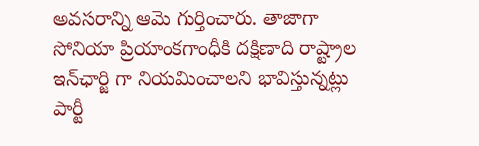అవ‌స‌రాన్ని ఆమె గుర్తించారు. తాజాగా సోనియా ప్రియాంక‌గాంధీకి ద‌క్షిణాది రాష్ట్రాల ఇన్‌ఛార్జి గా నియ‌మించాల‌ని భావిస్తున్న‌ట్లు పార్టీ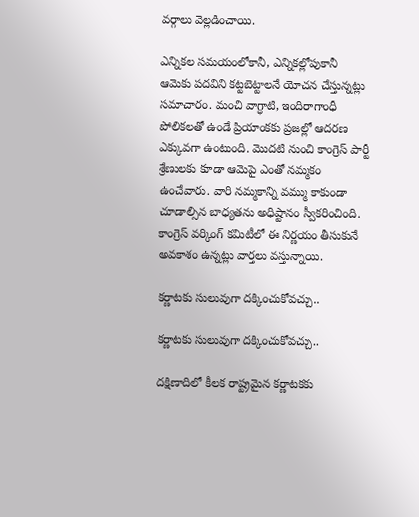వ‌ర్గాలు వెల్ల‌డించాయి.

ఎన్నిక‌ల స‌మ‌యంలోకానీ, ఎన్నిక‌ల్లోపుకానీ ఆమెకు ప‌ద‌విని క‌ట్ట‌బెట్టాల‌నే యోచ‌న చేస్తున్న‌ట్లు స‌మాచారం. మంచి వాగ్ధాటి, ఇందిరాగాంధీ పోలిక‌ల‌తో ఉండే ప్రియాంక‌కు ప్ర‌జ‌ల్లో ఆద‌ర‌ణ ఎక్కువ‌గా ఉంటుంది. మొద‌టి నుంచి కాంగ్రెస్ పార్టీ శ్రేణుల‌కు కూడా ఆమెపై ఎంతో న‌మ్మ‌కం ఉంచేవారు. వారి న‌మ్మ‌కాన్ని వ‌మ్ము కాకుండా చూడాల్సిన బాధ్య‌త‌ను అధిష్టానం స్వీక‌రించింది. కాంగ్రెస్ వ‌ర్కింగ్ క‌మిటీలో ఈ నిర్ణ‌యం తీసుకునే అవ‌కాశం ఉన్న‌ట్లు వార్త‌లు వ‌స్తున్నాయి.

కర్ణాటకు సులువుగా దక్కించుకోవచ్చు..

కర్ణాటకు సులువుగా దక్కించుకోవచ్చు..

ద‌క్షిణాదిలో కీల‌క రాష్ట్ర‌మైన క‌ర్ణాట‌క‌కు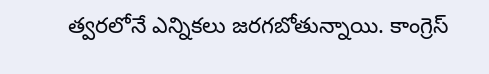త్వ‌ర‌లోనే ఎన్నిక‌లు జ‌ర‌గ‌బోతున్నాయి. కాంగ్రెస్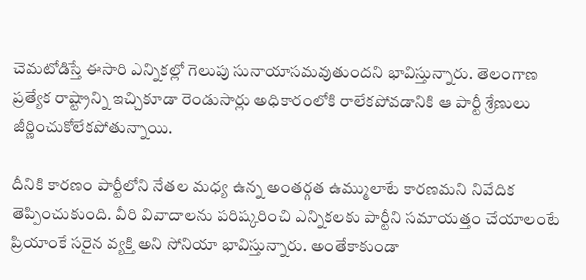చెమ‌టోడిస్తే ఈసారి ఎన్నిక‌ల్లో గెలుపు సునాయాస‌మ‌వుతుంద‌ని భావిస్తున్నారు. తెలంగాణ ప్ర‌త్యేక రాష్ట్రాన్ని ఇచ్చికూడా రెండుసార్లు అధికారంలోకి రాలేక‌పోవ‌డానికి ఆ పార్టీ శ్రేణులు జీర్ణించుకోలేక‌పోతున్నాయి.

దీనికి కార‌ణం పార్టీలోని నేత‌ల మ‌ధ్య ఉన్న అంత‌ర్గ‌త ఉమ్ములాటే కార‌ణ‌మ‌ని నివేదిక తెప్పించుకుంది. వీరి వివాదాల‌ను ప‌రిష్క‌రించి ఎన్నిక‌ల‌కు పార్టీని స‌మాయ‌త్తం చేయాలంటే ప్రియాంకే స‌రైన వ్య‌క్తి అని సోనియా భావిస్తున్నారు. అంతేకాకుండా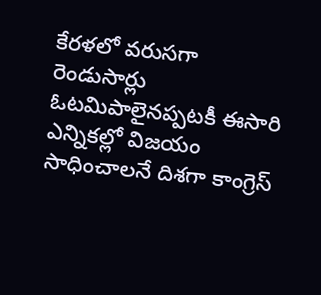కేర‌ళ‌లో వ‌రుస‌గా రెండుసార్లు ఓట‌మిపాలైన‌ప్ప‌ట‌కీ ఈసారి ఎన్నిక‌ల్లో విజ‌యం సాధించాల‌నే దిశ‌గా కాంగ్రెస్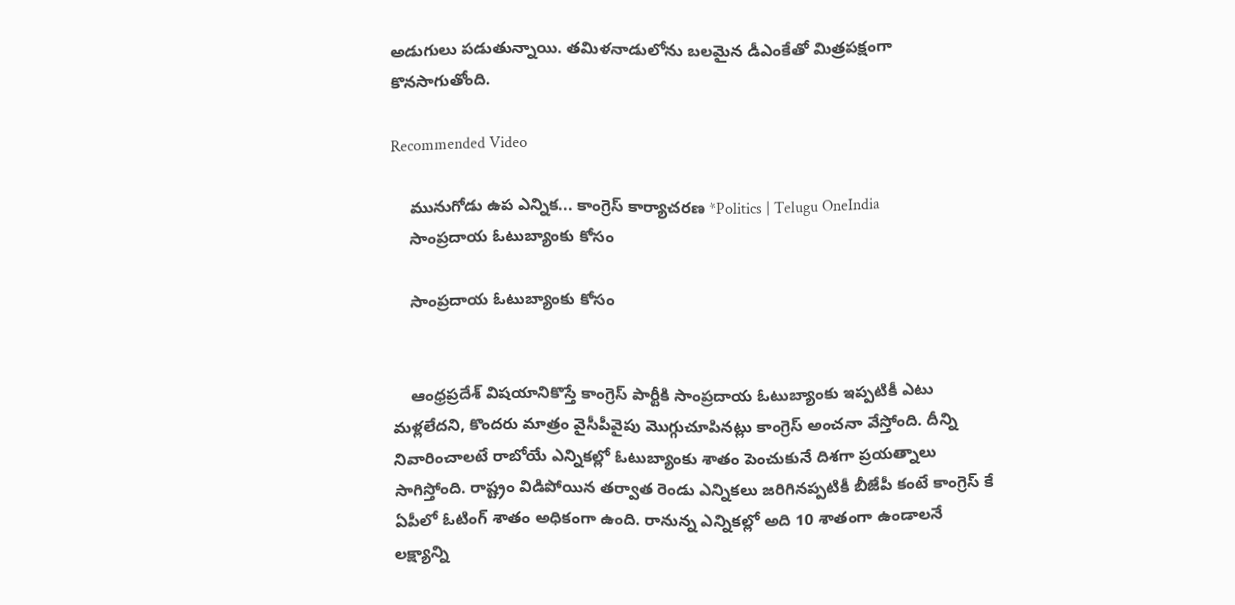అడుగులు ప‌డుతున్నాయి. త‌మిళ‌నాడులోను బ‌ల‌మైన డీఎంకేతో మిత్ర‌ప‌క్షంగా కొన‌సాగుతోంది.

Recommended Video

    మునుగోడు ఉప ఎన్నిక... కాంగ్రెస్ కార్యాచరణ *Politics | Telugu OneIndia
    సాంప్రదాయ ఓటుబ్యాంకు కోసం

    సాంప్రదాయ ఓటుబ్యాంకు కోసం


    ఆంధ్ర‌ప్ర‌దేశ్ విష‌యానికొస్తే కాంగ్రెస్ పార్టీకి సాంప్ర‌దాయ ఓటుబ్యాంకు ఇప్ప‌టికీ ఎటు మ‌ళ్ల‌లేద‌ని, కొంద‌రు మాత్రం వైసీపీవైపు మొగ్గుచూపిన‌ట్లు కాంగ్రెస్ అంచ‌నా వేస్తోంది. దీన్ని నివారించాల‌టే రాబోయే ఎన్నిక‌ల్లో ఓటుబ్యాంకు శాతం పెంచుకునే దిశ‌గా ప్ర‌యత్నాలు సాగిస్తోంది. రాష్ట్రం విడిపోయిన తర్వాత రెండు ఎన్నికలు జరిగినప్పటికీ బీజేపీ కంటే కాంగ్రెస్ కే ఏపీలో ఓటింగ్ శాతం అధికంగా ఉంది. రానున్న ఎన్నికల్లో అది 10 శాతంగా ఉండాలనే లక్ష్యాన్ని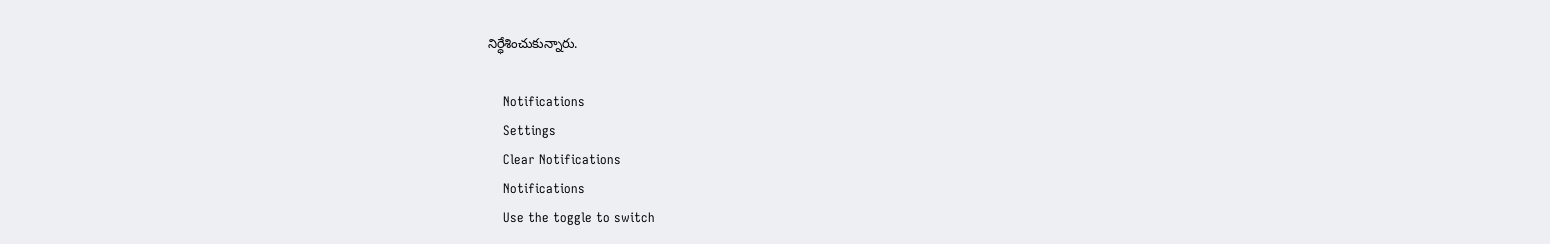నిర్ధేశించుకున్నారు.

    Notifications
    Settings
    Clear Notifications
    Notifications
    Use the toggle to switch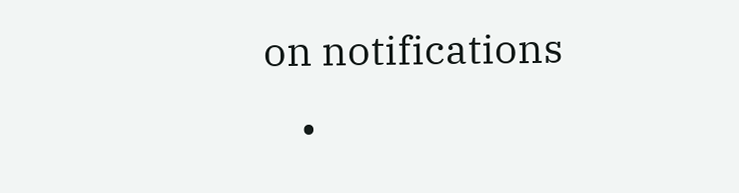on notifications
    •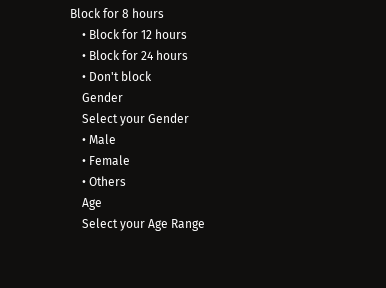Block for 8 hours
    • Block for 12 hours
    • Block for 24 hours
    • Don't block
    Gender
    Select your Gender
    • Male
    • Female
    • Others
    Age
    Select your Age Range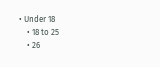• Under 18
    • 18 to 25
    • 26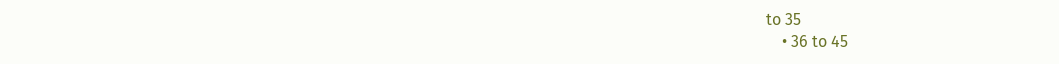to 35
    • 36 to 45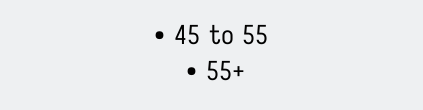• 45 to 55
    • 55+